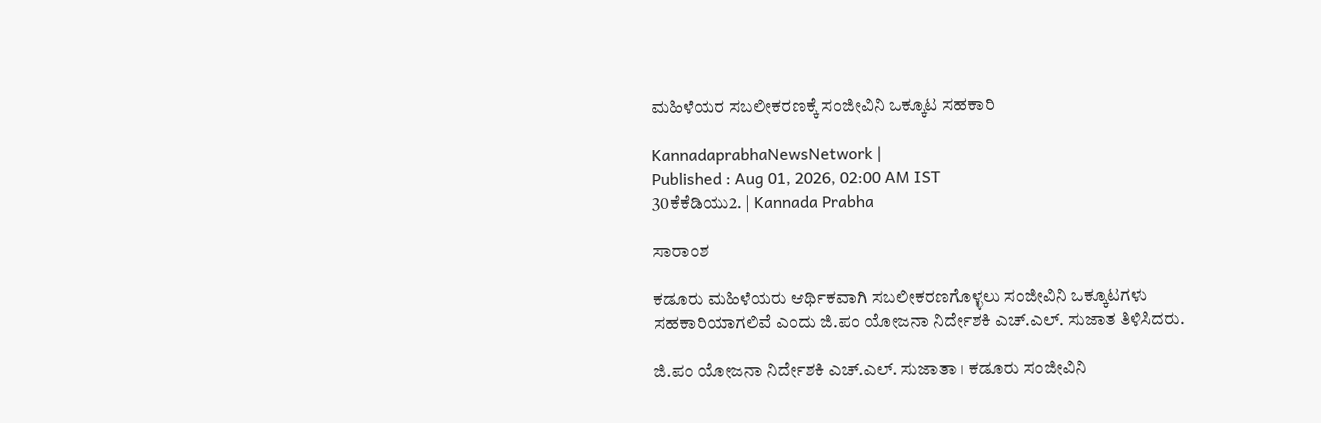ಮಹಿಳೆಯರ ಸಬಲೀಕರಣಕ್ಕೆ ಸಂಜೀವಿನಿ ಒಕ್ಕೂಟ ಸಹಕಾರಿ

KannadaprabhaNewsNetwork |
Published : Aug 01, 2026, 02:00 AM IST
30ಕೆಕೆಡಿಯು2. | Kannada Prabha

ಸಾರಾಂಶ

ಕಡೂರು ಮಹಿಳೆಯರು ಆರ್ಥಿಕವಾಗಿ ಸಬಲೀಕರಣಗೊಳ್ಳಲು ಸಂಜೀವಿನಿ ಒಕ್ಕೂಟಗಳು ಸಹಕಾರಿಯಾಗಲಿವೆ ಎಂದು ಜಿ.ಪಂ ಯೋಜನಾ ನಿರ್ದೇಶಕಿ ಎಚ್.ಎಲ್. ಸುಜಾತ ತಿಳಿಸಿದರು.

ಜಿ.ಪಂ ಯೋಜನಾ ನಿರ್ದೇಶಕಿ ಎಚ್.ಎಲ್. ಸುಜಾತಾ । ಕಡೂರು ಸಂಜೀವಿನಿ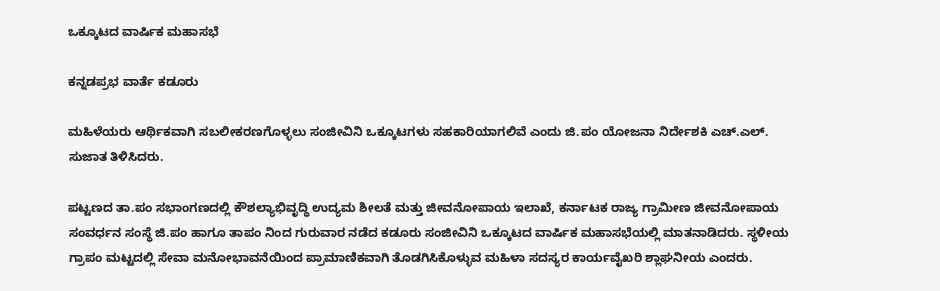ಒಕ್ಕೂಟದ ವಾರ್ಷಿಕ ಮಹಾಸಭೆ

ಕನ್ನಡಪ್ರಭ ವಾರ್ತೆ ಕಡೂರು

ಮಹಿಳೆಯರು ಆರ್ಥಿಕವಾಗಿ ಸಬಲೀಕರಣಗೊಳ್ಳಲು ಸಂಜೀವಿನಿ ಒಕ್ಕೂಟಗಳು ಸಹಕಾರಿಯಾಗಲಿವೆ ಎಂದು ಜಿ.ಪಂ ಯೋಜನಾ ನಿರ್ದೇಶಕಿ ಎಚ್.ಎಲ್. ಸುಜಾತ ತಿಳಿಸಿದರು.

ಪಟ್ಟಣದ ತಾ.ಪಂ ಸಭಾಂಗಣದಲ್ಲಿ ಕೌಶಲ್ಯಾಭಿವೃದ್ಧಿ ಉದ್ಯಮ ಶೀಲತೆ ಮತ್ತು ಜೀವನೋಪಾಯ ಇಲಾಖೆ, ಕರ್ನಾಟಕ ರಾಜ್ಯ ಗ್ರಾಮೀಣ ಜೀವನೋಪಾಯ ಸಂವರ್ಧನ ಸಂಸ್ಥೆ ಜಿ.ಪಂ ಹಾಗೂ ತಾಪಂ ನಿಂದ ಗುರುವಾರ ನಡೆದ ಕಡೂರು ಸಂಜೀವಿನಿ ಒಕ್ಕೂಟದ ವಾರ್ಷಿಕ ಮಹಾಸಭೆಯಲ್ಲಿ ಮಾತನಾಡಿದರು. ಸ್ಥಳೀಯ ಗ್ರಾಪಂ ಮಟ್ಟದಲ್ಲಿ ಸೇವಾ ಮನೋಭಾವನೆಯಿಂದ ಪ್ರಾಮಾಣಿಕವಾಗಿ ತೊಡಗಿಸಿಕೊಳ್ಳುವ ಮಹಿಳಾ ಸದಸ್ಯರ ಕಾರ್ಯವೈಖರಿ ಶ್ಲಾಘನೀಯ ಎಂದರು.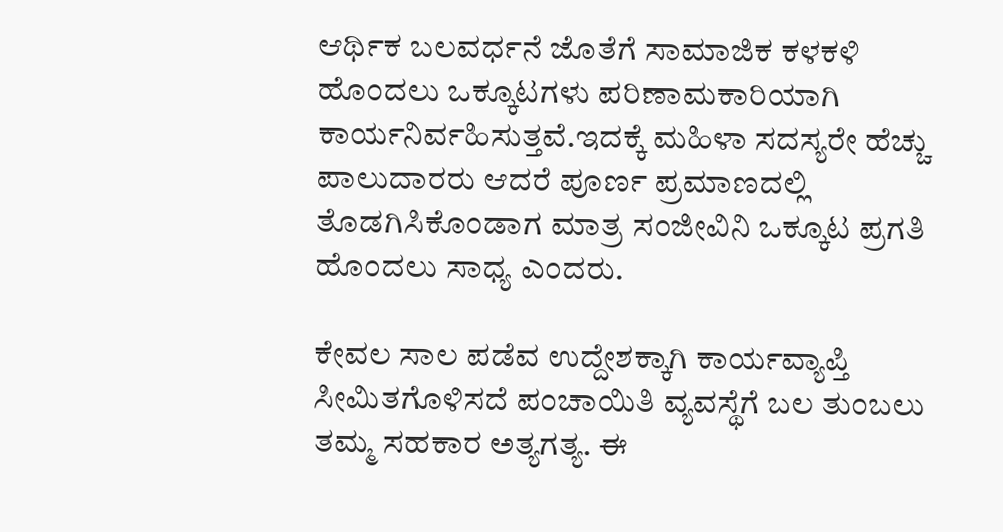ಆರ್ಥಿಕ ಬಲವರ್ಧನೆ ಜೊತೆಗೆ ಸಾಮಾಜಿಕ ಕಳಕಳಿ ಹೊಂದಲು ಒಕ್ಕೂಟಗಳು ಪರಿಣಾಮಕಾರಿಯಾಗಿ ಕಾರ್ಯನಿರ್ವಹಿಸುತ್ತವೆ.ಇದಕ್ಕೆ ಮಹಿಳಾ ಸದಸ್ಯರೇ ಹೆಚ್ಚು ಪಾಲುದಾರರು ಆದರೆ ಪೂರ್ಣ ಪ್ರಮಾಣದಲ್ಲಿ ತೊಡಗಿಸಿಕೊಂಡಾಗ ಮಾತ್ರ ಸಂಜೀವಿನಿ ಒಕ್ಕೂಟ ಪ್ರಗತಿ ಹೊಂದಲು ಸಾಧ್ಯ ಎಂದರು‌.

ಕೇವಲ ಸಾಲ ಪಡೆವ ಉದ್ದೇಶಕ್ಕಾಗಿ ಕಾರ್ಯವ್ಯಾಪ್ತಿ ಸೀಮಿತಗೊಳಿಸದೆ ಪಂಚಾಯಿತಿ ವ್ಯವಸ್ಥೆಗೆ ಬಲ ತುಂಬಲು ತಮ್ಮ ಸಹಕಾರ ಅತ್ಯಗತ್ಯ. ಈ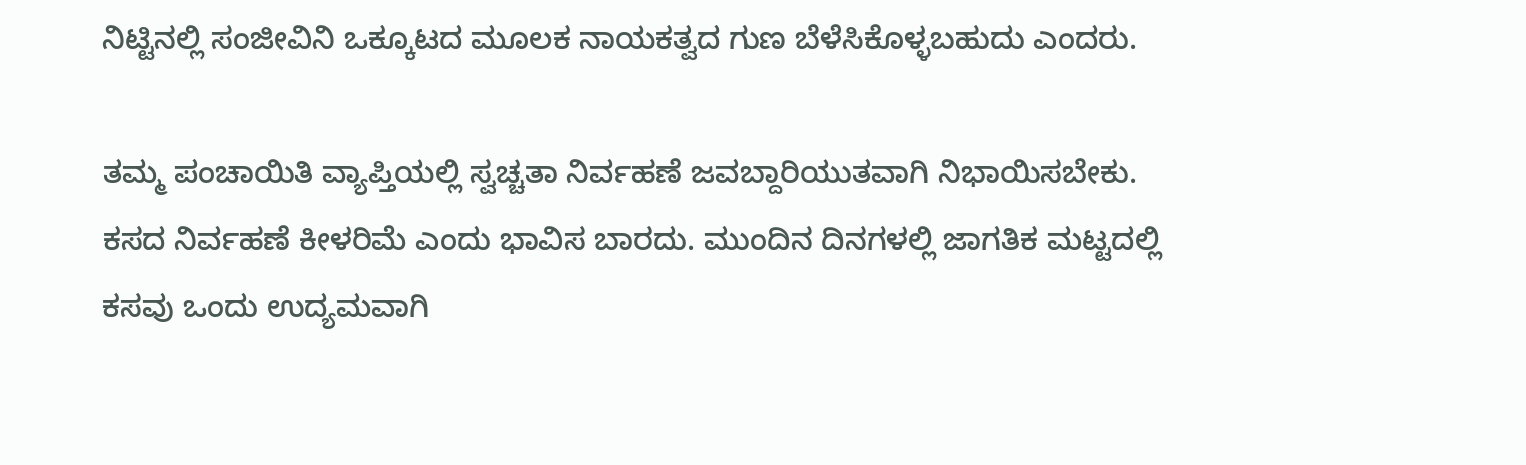ನಿಟ್ಟಿನಲ್ಲಿ ಸಂಜೀವಿನಿ ಒಕ್ಕೂಟದ ಮೂಲಕ ನಾಯಕತ್ವದ ಗುಣ ಬೆಳೆಸಿಕೊಳ್ಳಬಹುದು ಎಂದರು.

ತಮ್ಮ ಪಂಚಾಯಿತಿ ವ್ಯಾಪ್ತಿಯಲ್ಲಿ ಸ್ವಚ್ಚತಾ ನಿರ್ವಹಣೆ ಜವಬ್ದಾರಿಯುತವಾಗಿ ನಿಭಾಯಿಸಬೇಕು. ಕಸದ ನಿರ್ವಹಣೆ ಕೀಳರಿಮೆ ಎಂದು‌‌ ಭಾವಿಸ ಬಾರದು. ಮುಂದಿನ‌‌‌ ದಿನಗಳಲ್ಲಿ ಜಾಗತಿಕ ಮಟ್ಟದಲ್ಲಿ ಕಸವು ಒಂದು‌ ಉದ್ಯಮವಾಗಿ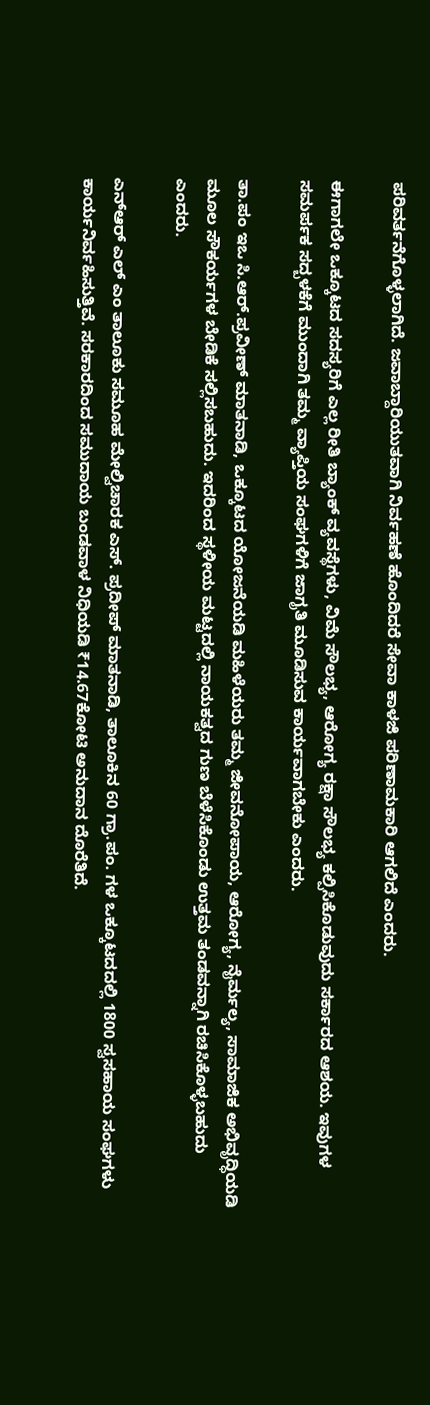ಪರಿವರ್ತನೆಗೊಳ್ಳಲಾಗಿದೆ. ಜವಾಬ್ದಾರಿಯುತವಾಗಿ ನಿರ್ವಹಣೆ ಹೊಂದಿದರೆ ಸೇವಾ ಕಾಳಜಿ ಪರಿಣಾಮಕಾರಿ ಆಗಲಿದೆ‌ ಎಂದರು.

ಈಗಾಗಲೇ ಒಕ್ಕೂಟದ ಸದಸ್ಯರಿಗೆ ಎಲ್ಲ ರೀತಿ ಬ್ಯಾಂಕ್ ವ್ಯವಸ್ಥೆಗಳು, ವಿಮೆ ಸೌಲಭ್ಯ, ಆರೋಗ್ಯ ರಕ್ಷಾ ಸೌಲಭ್ಯ ಕಲ್ಪಿಸಿಕೊಡುವುದು ಸರ್ಕಾರದ ಆಶಯ. ಇವುಗಳ ಸಮರ್ಪಕ ಸದ್ಬಳಕೆಗೆ ಮುಂದಾಗಿ ತಮ್ಮ ವ್ಯಾಪ್ತಿಯ ಸಂಘಗಳಿಗೆ ಜಾಗೃತಿ ಮೂಡಿಸುವ ಕಾರ್ಯವಾಗಬೇಕು ಎಂದರು.

ತಾ.ಪಂ ಇಒ ಸಿ.ಆರ್.ಪ್ರವೀಣ್ ಮಾತನಾಡಿ, ಒಕ್ಕೂಟದ ಯೋಜನೆಯಡಿ ಮಹಿಳೆಯರು ತಮ್ಮ ಜೀವನೋಪಾಯ, ಆರೋಗ್ಯ, ನೈರ್ಮಲ್ಯ, ಸಾಮಾಜಿಕ ಅಭಿವೃದ್ಧಿಯಡಿ ಮೂಲ ಸೌಕರ್ಯಗಳ ಬೇಡಿಕೆ ಸಲ್ಲಿಸಬಹುದು. ಇದರಿಂದ ಸ್ಥಳೀಯ ಮಟ್ಟದಲ್ಲಿ ನಾಯಕತ್ವದ ಗುಣ ಬೆಳೆಸಿಕೊಂಡು ಉತ್ತಮ ತಂಡವನ್ನಾಗಿ‌ ರಚಿಸಿಕೊಳ್ಳಬಹುದು ಎಂದರು.

ಎನ್‌ಆರ್ ಎಲ್ ಎಂ ತಾಲೂಕು ಸಮೂಹ ಮೇಲ್ವಿಚಾರಕ ಎಸ್. ಪ್ರದೀಪ್ ಮಾತನಾಡಿ, ತಾಲೂಕಿನ 60 ಗ್ರಾ.ಪಂ. ಗಳ ಒಕ್ಕೂಟದದಲ್ಲಿ 1800 ಸ್ವಸಹಾಯ ಸಂಘಗಳು ಕಾರ್ಯನಿರ್ವಹಿಸುತ್ತಿವೆ. ಸರಕಾರದಿಂದ ಸಮುದಾಯ ಬಂಡವಾಳ ನಿಧಿಯಡಿ ₹14.67ಕೋಟಿ ಅನುದಾನ ದೊರೆತಿದೆ.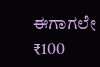ಈಗಾಗಲೇ ₹100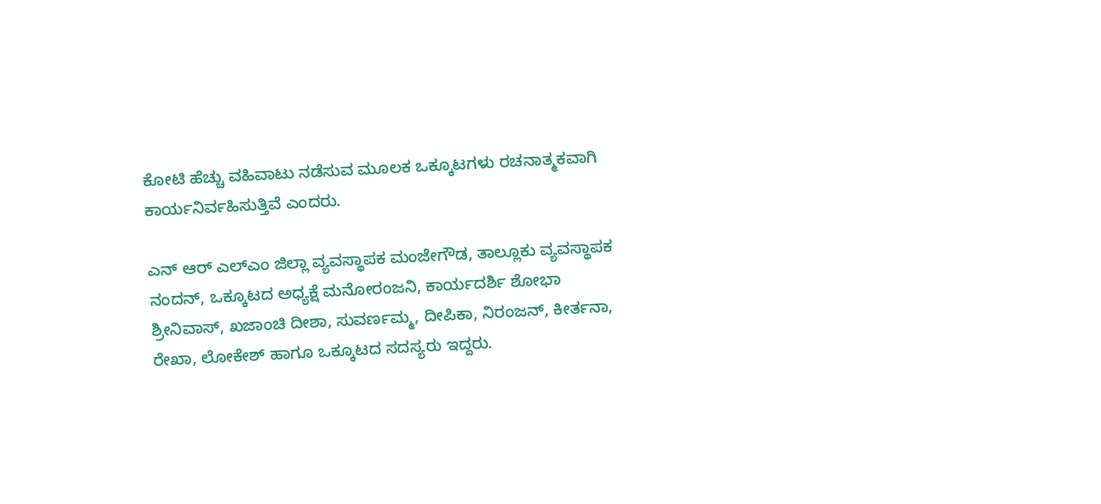ಕೋಟಿ ಹೆಚ್ಚು ವಹಿವಾಟು ನಡೆಸುವ ಮೂಲಕ ಒಕ್ಕೂಟಗಳು ರಚನಾತ್ಮಕವಾಗಿ ಕಾರ್ಯನಿರ್ವಹಿಸುತ್ತಿವೆ ಎಂದರು.

ಎನ್ ಆರ್ ಎಲ್ಎಂ ಜಿಲ್ಲಾ ವ್ಯವಸ್ಥಾಪಕ ಮಂಜೇಗೌಡ, ತಾಲ್ಲೂಕು ವ್ಯವಸ್ಥಾಪಕ ನಂದನ್, ಒಕ್ಕೂಟದ ಅಧ್ಯಕ್ಷೆ ಮನೋರಂಜನಿ, ಕಾರ್ಯದರ್ಶಿ ಶೋಭಾ ಶ್ರೀನಿವಾಸ್, ಖಜಾಂಚಿ ದೀಶಾ, ಸುವರ್ಣಮ್ಮ, ದೀಪಿಕಾ, ನಿರಂಜನ್, ಕೀರ್ತನಾ, ರೇಖಾ, ಲೋಕೇಶ್ ಹಾಗೂ ಒಕ್ಕೂಟದ ಸದಸ್ಯರು ಇದ್ದರು.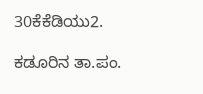30ಕೆಕೆಡಿಯು2.

ಕಡೂರಿ‌ನ ತಾ.ಪಂ.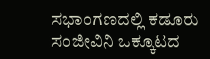ಸಭಾಂಗಣದಲ್ಲಿ ಕಡೂರು ಸಂಜೀವಿನಿ ಒಕ್ಕೂಟದ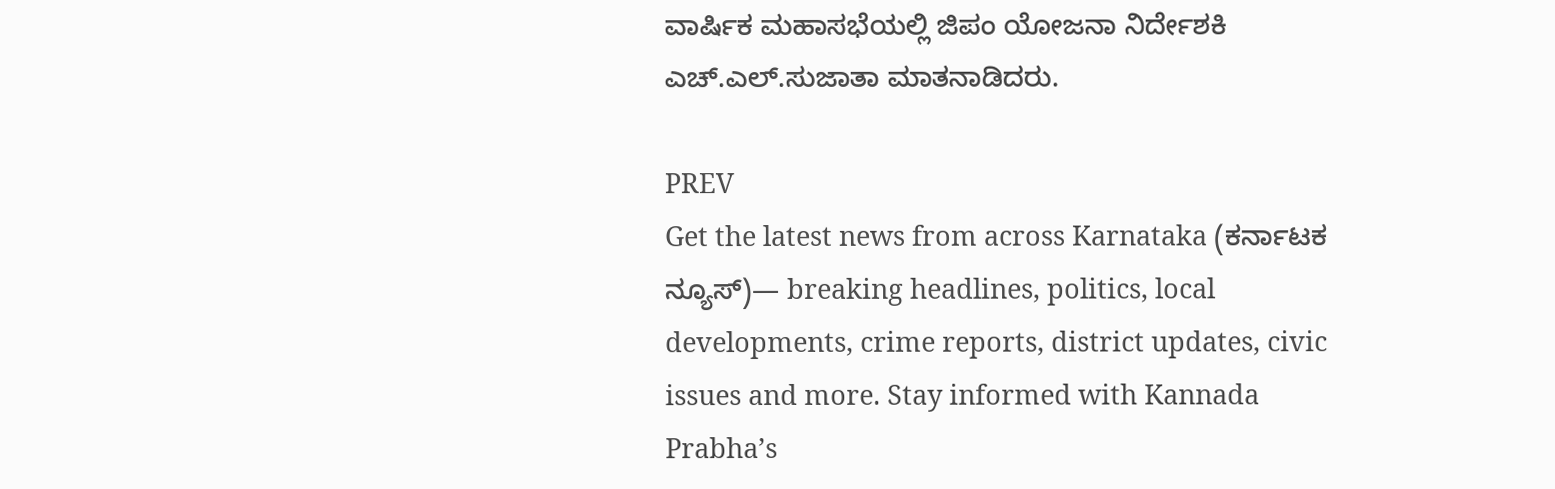ವಾರ್ಷಿಕ ಮಹಾಸಭೆಯಲ್ಲಿ ಜಿಪಂ ಯೋಜನಾ ನಿರ್ದೇಶಕಿ ಎಚ್.ಎಲ್.ಸುಜಾತಾ ಮಾತನಾಡಿದರು‌.

PREV
Get the latest news from across Karnataka (ಕರ್ನಾಟಕ ನ್ಯೂಸ್)— breaking headlines, politics, local developments, crime reports, district updates, civic issues and more. Stay informed with Kannada Prabha’s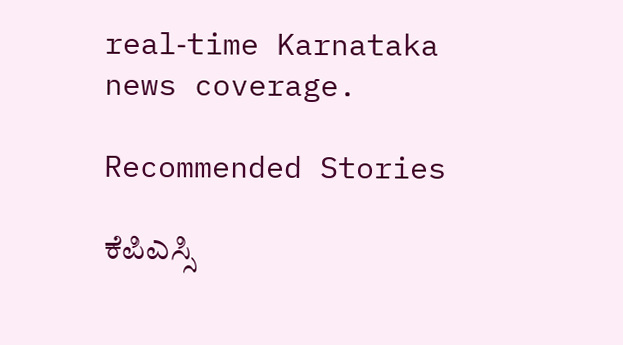real‑time Karnataka news coverage.

Recommended Stories

ಕೆಪಿಎಸ್ಸಿ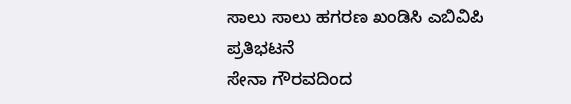ಸಾಲು ಸಾಲು ಹಗರಣ ಖಂಡಿಸಿ ಎಬಿವಿಪಿ ಪ್ರತಿಭಟನೆ
ಸೇನಾ ಗೌರವದಿಂದ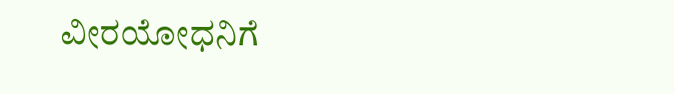ವೀರಯೋಧನಿಗೆ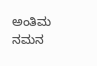ಅಂತಿಮ ನಮನ